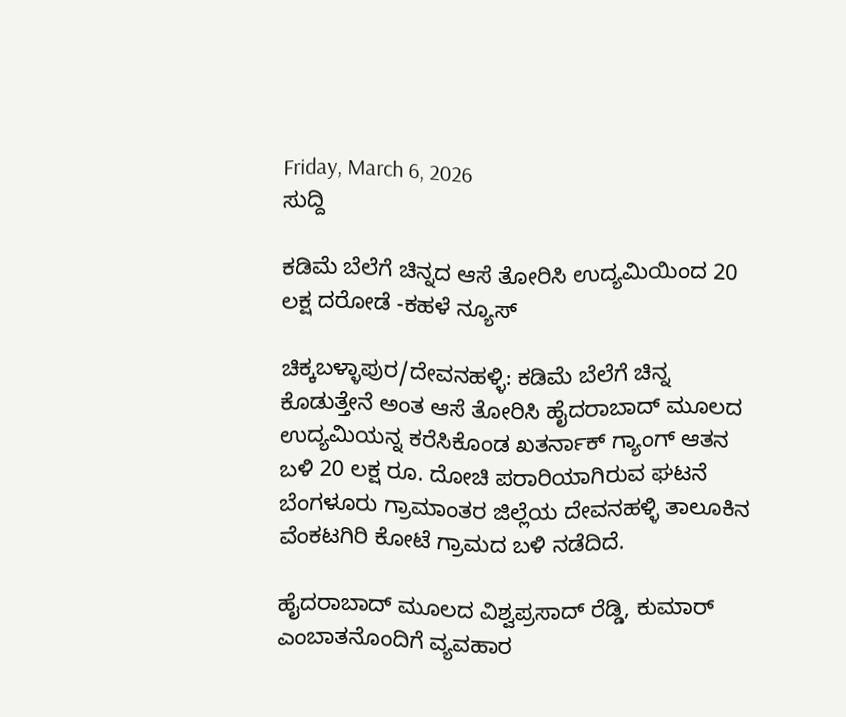Friday, March 6, 2026
ಸುದ್ದಿ

ಕಡಿಮೆ ಬೆಲೆಗೆ ಚಿನ್ನದ ಆಸೆ ತೋರಿಸಿ ಉದ್ಯಮಿಯಿಂದ 20 ಲಕ್ಷ ದರೋಡೆ -ಕಹಳೆ ನ್ಯೂಸ್

ಚಿಕ್ಕಬಳ್ಳಾಪುರ/ದೇವನಹಳ್ಳಿ: ಕಡಿಮೆ ಬೆಲೆಗೆ ಚಿನ್ನ ಕೊಡುತ್ತೇನೆ ಅಂತ ಆಸೆ ತೋರಿಸಿ ಹೈದರಾಬಾದ್ ಮೂಲದ ಉದ್ಯಮಿಯನ್ನ ಕರೆಸಿಕೊಂಡ ಖತರ್ನಾಕ್ ಗ್ಯಾಂಗ್ ಆತನ ಬಳಿ 20 ಲಕ್ಷ ರೂ. ದೋಚಿ ಪರಾರಿಯಾಗಿರುವ ಘಟನೆ ಬೆಂಗಳೂರು ಗ್ರಾಮಾಂತರ ಜಿಲ್ಲೆಯ ದೇವನಹಳ್ಳಿ ತಾಲೂಕಿನ ವೆಂಕಟಗಿರಿ ಕೋಟೆ ಗ್ರಾಮದ ಬಳಿ ನಡೆದಿದೆ.

ಹೈದರಾಬಾದ್ ಮೂಲದ ವಿಶ್ವಪ್ರಸಾದ್ ರೆಡ್ಡಿ, ಕುಮಾರ್ ಎಂಬಾತನೊಂದಿಗೆ ವ್ಯವಹಾರ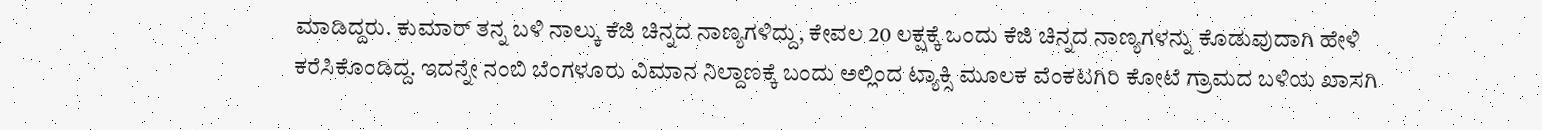ಮಾಡಿದ್ದರು. ಕುಮಾರ್ ತನ್ನ ಬಳಿ ನಾಲ್ಕು ಕೆಜಿ ಚಿನ್ನದ ನಾಣ್ಯಗಳಿದ್ದು, ಕೇವಲ 20 ಲಕ್ಷಕ್ಕೆ ಒಂದು ಕೆಜಿ ಚಿನ್ನದ ನಾಣ್ಯಗಳನ್ನು ಕೊಡುವುದಾಗಿ ಹೇಳಿ ಕರೆಸಿಕೊಂಡಿದ್ದ. ಇದನ್ನೇ ನಂಬಿ ಬೆಂಗಳೂರು ವಿಮಾನ ನಿಲ್ದಾಣಕ್ಕೆ ಬಂದು ಅಲ್ಲಿಂದ ಟ್ಯಾಕ್ಸಿ ಮೂಲಕ ವೆಂಕಟಗಿರಿ ಕೋಟೆ ಗ್ರಾಮದ ಬಳಿಯ ಖಾಸಗಿ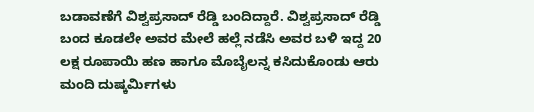ಬಡಾವಣೆಗೆ ವಿಶ್ವಪ್ರಸಾದ್ ರೆಡ್ಡಿ ಬಂದಿದ್ದಾರೆ. ವಿಶ್ವಪ್ರಸಾದ್ ರೆಡ್ಡಿ ಬಂದ ಕೂಡಲೇ ಅವರ ಮೇಲೆ ಹಲ್ಲೆ ನಡೆಸಿ ಅವರ ಬಳಿ ಇದ್ದ 20 ಲಕ್ಷ ರೂಪಾಯಿ ಹಣ ಹಾಗೂ ಮೊಬೈಲನ್ನ ಕಸಿದುಕೊಂಡು ಆರು ಮಂದಿ ದುಷ್ಕರ್ಮಿಗಳು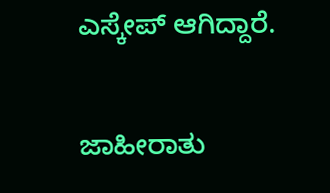ಎಸ್ಕೇಪ್ ಆಗಿದ್ದಾರೆ.

ಜಾಹೀರಾತು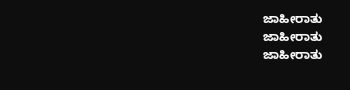ಜಾಹೀರಾತು
ಜಾಹೀರಾತು
ಜಾಹೀರಾತು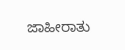ಜಾಹೀರಾತು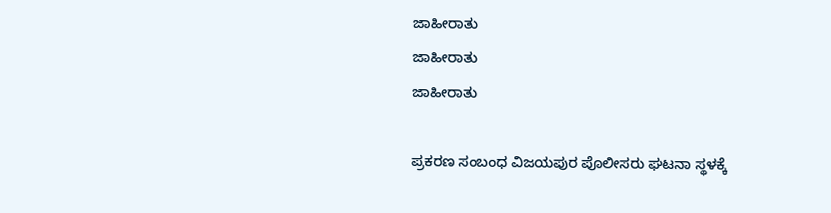ಜಾಹೀರಾತು
ಜಾಹೀರಾತು
ಜಾಹೀರಾತು

ಪ್ರಕರಣ ಸಂಬಂಧ ವಿಜಯಪುರ ಪೊಲೀಸರು ಘಟನಾ ಸ್ಥಳಕ್ಕೆ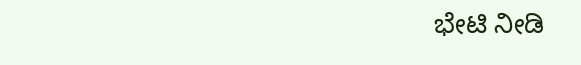ಭೇಟಿ ನೀಡಿ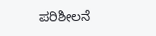ಪರಿಶೀಲನೆ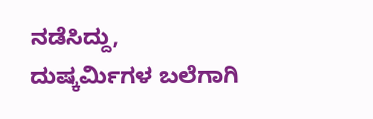ನಡೆಸಿದ್ದು, ದುಷ್ಕರ್ಮಿಗಳ ಬಲೆಗಾಗಿ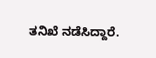ತನಿಖೆ ನಡೆಸಿದ್ದಾರೆ.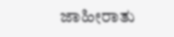ಜಾಹೀರಾತು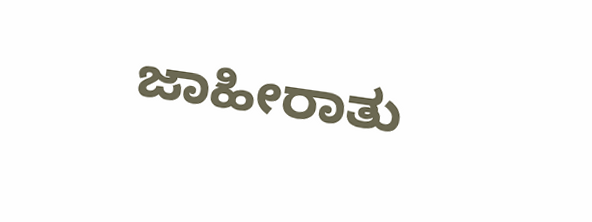ಜಾಹೀರಾತು